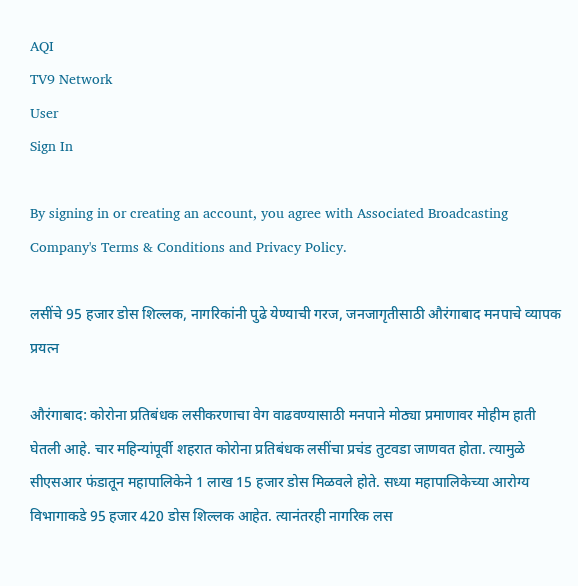AQI
TV9 Network
User
Sign In

By signing in or creating an account, you agree with Associated Broadcasting Company's Terms & Conditions and Privacy Policy.

लसींचे 95 हजार डोस शिल्लक, नागरिकांनी पुढे येण्याची गरज, जनजागृतीसाठी औरंगाबाद मनपाचे व्यापक प्रयत्न

औरंगाबाद: कोरोना प्रतिबंधक लसीकरणाचा वेग वाढवण्यासाठी मनपाने मोठ्या प्रमाणावर मोहीम हाती घेतली आहे. चार महिन्यांपूर्वी शहरात कोरोना प्रतिबंधक लसींचा प्रचंड तुटवडा जाणवत होता. त्यामुळे सीएसआर फंडातून महापालिकेने 1 लाख 15 हजार डोस मिळवले होते. सध्या महापालिकेच्या आरोग्य विभागाकडे 95 हजार 420 डोस शिल्लक आहेत. त्यानंतरही नागरिक लस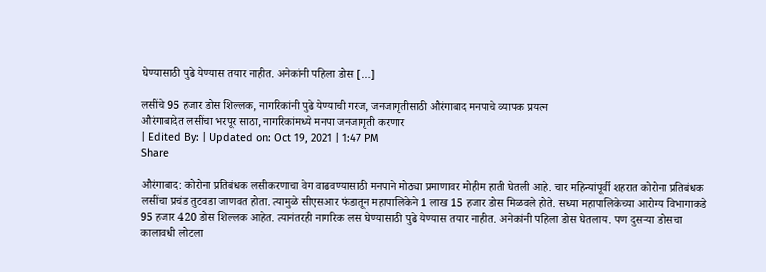घेण्यासाठी पुढे येण्यास तयार नाहीत. अनेकांनी पहिला डोस […]

लसींचे 95 हजार डोस शिल्लक, नागरिकांनी पुढे येण्याची गरज, जनजागृतीसाठी औरंगाबाद मनपाचे व्यापक प्रयत्न
औरंगाबादेत लसींचा भरपूर साठा, नागरिकांमध्ये मनपा जनजागृती करणार
| Edited By: | Updated on: Oct 19, 2021 | 1:47 PM
Share

औरंगाबाद: कोरोना प्रतिबंधक लसीकरणाचा वेग वाढवण्यासाठी मनपाने मोठ्या प्रमाणावर मोहीम हाती घेतली आहे. चार महिन्यांपूर्वी शहरात कोरोना प्रतिबंधक लसींचा प्रचंड तुटवडा जाणवत होता. त्यामुळे सीएसआर फंडातून महापालिकेने 1 लाख 15 हजार डोस मिळवले होते. सध्या महापालिकेच्या आरोग्य विभागाकडे 95 हजार 420 डोस शिल्लक आहेत. त्यानंतरही नागरिक लस घेण्यासाठी पुढे येण्यास तयार नाहीत. अनेकांनी पहिला डोस घेतलाय. पण दुसऱ्या डोसचा कालावधी लोटला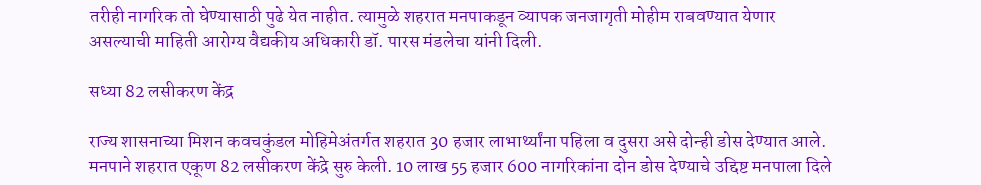तरीही नागरिक तो घेण्यासाठी पुढे येत नाहीत. त्यामुळे शहरात मनपाकडून व्यापक जनजागृती मोहीम राबवण्यात येणार असल्याची माहिती आरोग्य वैद्यकीय अधिकारी डॉ. पारस मंडलेचा यांनी दिली.

सध्या 82 लसीकरण केंद्र

राज्य शासनाच्या मिशन कवचकुंडल मोहिमेअंतर्गत शहरात 30 हजार लाभार्थ्यांना पहिला व दुसरा असे दोन्ही डोस देण्यात आले. मनपाने शहरात एकूण 82 लसीकरण केंद्रे सुरु केली. 10 लाख 55 हजार 600 नागरिकांना दोन डोस देण्याचे उद्दिष्ट मनपाला दिले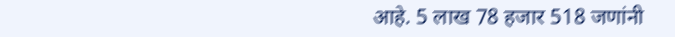आहे. 5 लाख 78 हजार 518 जणांनी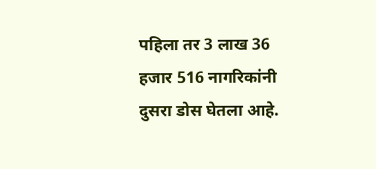पहिला तर 3 लाख 36 हजार 516 नागरिकांनी दुसरा डोस घेतला आहे.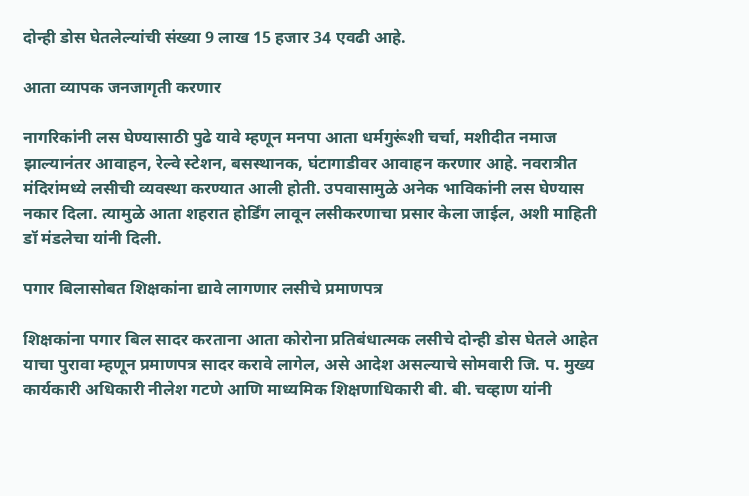दोन्ही डोस घेतलेल्यांची संख्या 9 लाख 15 हजार 34 एवढी आहे.

आता व्यापक जनजागृती करणार

नागरिकांनी लस घेण्यासाठी पुढे यावे म्हणून मनपा आता धर्मगुरूंशी चर्चा, मशीदीत नमाज झाल्यानंतर आवाहन, रेल्वे स्टेशन, बसस्थानक, घंटागाडीवर आवाहन करणार आहे. नवरात्रीत मंदिरांमध्ये लसीची व्यवस्था करण्यात आली होती. उपवासामुळे अनेक भाविकांनी लस घेण्यास नकार दिला. त्यामुळे आता शहरात होर्डिंग लावून लसीकरणाचा प्रसार केला जाईल, अशी माहिती डॉ मंडलेचा यांनी दिली.

पगार बिलासोबत शिक्षकांना द्यावे लागणार लसीचे प्रमाणपत्र

शिक्षकांना पगार बिल सादर करताना आता कोरोना प्रतिबंधात्मक लसीचे दोन्ही डोस घेतले आहेत याचा पुरावा म्हणून प्रमाणपत्र सादर करावे लागेल, असे आदेश असल्याचे सोमवारी जि. प. मुख्य कार्यकारी अधिकारी नीलेश गटणे आणि माध्यमिक शिक्षणाधिकारी बी. बी. चव्हाण यांनी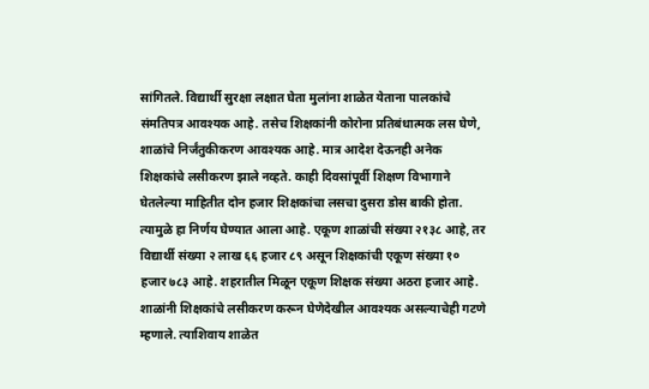सांगितले. विद्यार्थी सुरक्षा लक्षात घेता मुलांना शाळेत येताना पालकांचे संमतिपत्र आवश्यक आहे. तसेच शिक्षकांनी कोरोना प्रतिबंधात्मक लस घेणे, शाळांचे निर्जंतुकीकरण आवश्यक आहे. मात्र आदेश देऊनही अनेक शिक्षकांचे लसीकरण झाले नव्हते. काही दिवसांपूर्वी शिक्षण विभागाने घेतलेल्या माहितीत दोन हजार शिक्षकांचा लसचा दुसरा डोस बाकी होता. त्यामुळे हा निर्णय घेण्यात आला आहे. एकूण शाळांची संख्या २१३८ आहे, तर विद्यार्थी संख्या २ लाख ६६ हजार ८९ असून शिक्षकांची एकूण संख्या १० हजार ७८३ आहे. शहरातील मिळून एकूण शिक्षक संख्या अठरा हजार आहे. शाळांनी शिक्षकांचे लसीकरण करून घेणेदेखील आवश्यक असल्याचेही गटणे म्हणाले. त्याशिवाय शाळेत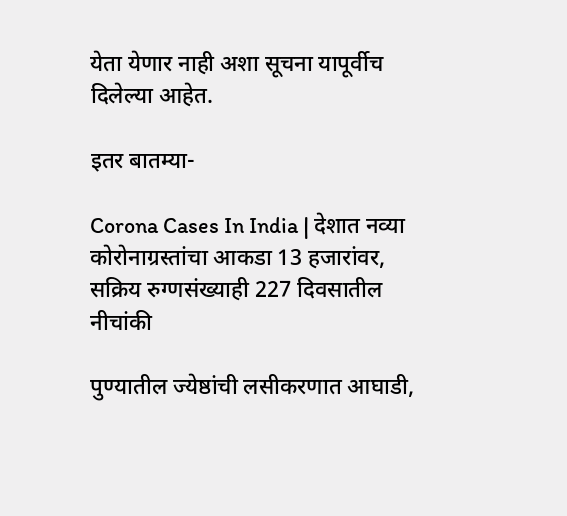येता येणार नाही अशा सूचना यापूर्वीच दिलेल्या आहेत.

इतर बातम्या-

Corona Cases In India | देशात नव्या कोरोनाग्रस्तांचा आकडा 13 हजारांवर, सक्रिय रुग्णसंख्याही 227 दिवसातील नीचांकी

पुण्यातील ज्येष्ठांची लसीकरणात आघाडी,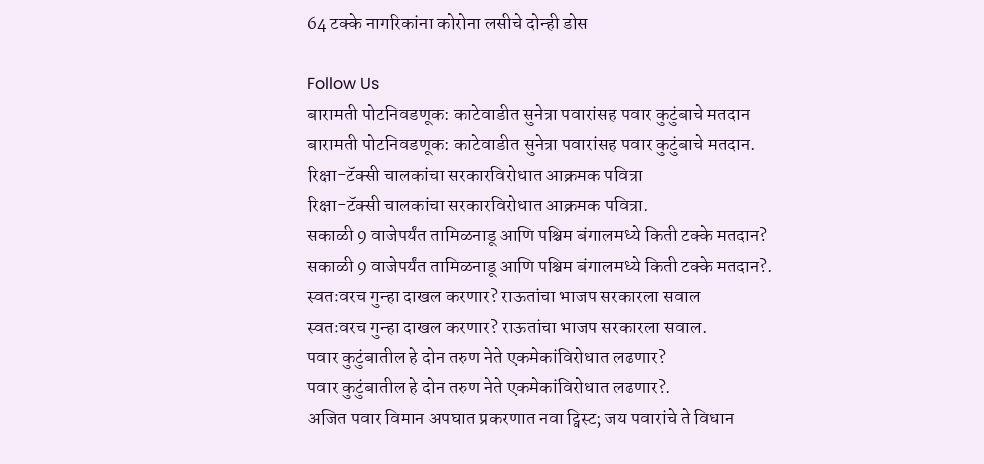64 टक्के नागरिकांना कोरोना लसीचे दोन्ही डोस

Follow Us
बारामती पोटनिवडणूक: काटेवाडीत सुनेत्रा पवारांसह पवार कुटुंबाचे मतदान
बारामती पोटनिवडणूक: काटेवाडीत सुनेत्रा पवारांसह पवार कुटुंबाचे मतदान.
रिक्षा-टॅक्सी चालकांचा सरकारविरोधात आक्रमक पवित्रा
रिक्षा-टॅक्सी चालकांचा सरकारविरोधात आक्रमक पवित्रा.
सकाळी 9 वाजेपर्यंत तामिळनाडू आणि पश्चिम बंगालमध्ये किती टक्के मतदान?
सकाळी 9 वाजेपर्यंत तामिळनाडू आणि पश्चिम बंगालमध्ये किती टक्के मतदान?.
स्वतःवरच गुन्हा दाखल करणार? राऊतांचा भाजप सरकारला सवाल
स्वतःवरच गुन्हा दाखल करणार? राऊतांचा भाजप सरकारला सवाल.
पवार कुटुंबातील हे दोन तरुण नेते एकमेकांविरोधात लढणार?
पवार कुटुंबातील हे दोन तरुण नेते एकमेकांविरोधात लढणार?.
अजित पवार विमान अपघात प्रकरणात नवा ट्विस्ट; जय पवारांचे ते विधान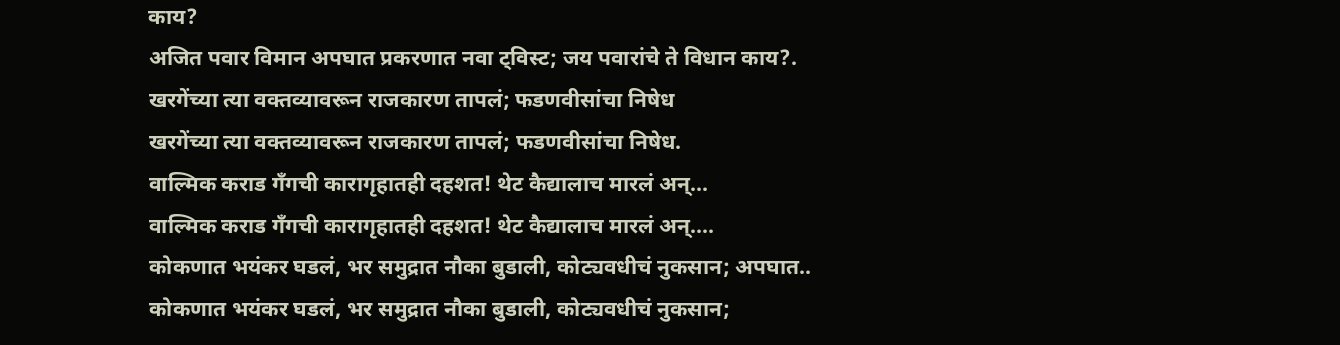काय?
अजित पवार विमान अपघात प्रकरणात नवा ट्विस्ट; जय पवारांचे ते विधान काय?.
खरगेंच्या त्या वक्तव्यावरून राजकारण तापलं; फडणवीसांचा निषेध
खरगेंच्या त्या वक्तव्यावरून राजकारण तापलं; फडणवीसांचा निषेध.
वाल्मिक कराड गँगची कारागृहातही दहशत! थेट कैद्यालाच मारलं अन्...
वाल्मिक कराड गँगची कारागृहातही दहशत! थेट कैद्यालाच मारलं अन्....
कोकणात भयंकर घडलं, भर समुद्रात नौका बुडाली, कोट्यवधीचं नुकसान; अपघात..
कोकणात भयंकर घडलं, भर समुद्रात नौका बुडाली, कोट्यवधीचं नुकसान;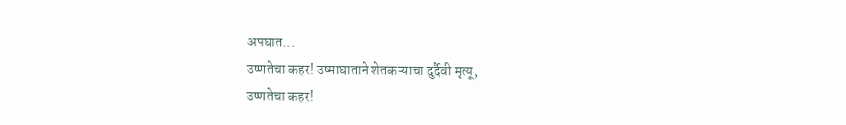अपघात...
उष्णतेचा कहर! उष्माघाताने शेतकऱ्याचा दुर्दैवी मृत्यू,
उष्णतेचा कहर!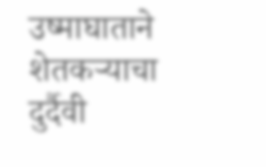उष्माघाताने शेतकऱ्याचा दुर्दैवी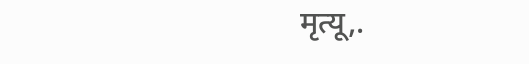मृत्यू,.